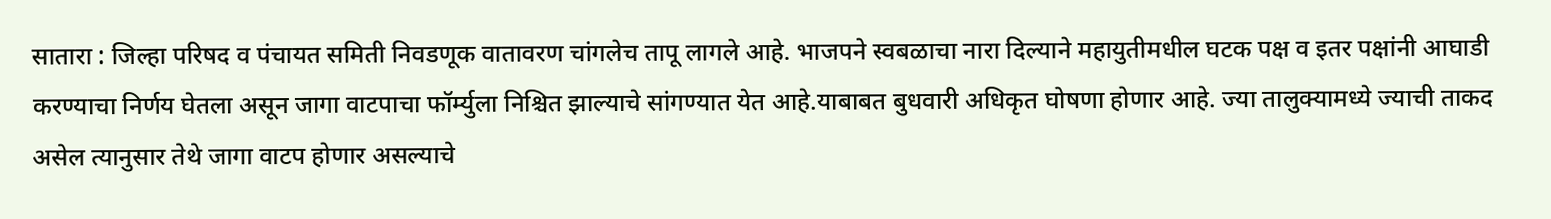सातारा : जिल्हा परिषद व पंचायत समिती निवडणूक वातावरण चांगलेच तापू लागले आहे. भाजपने स्वबळाचा नारा दिल्याने महायुतीमधील घटक पक्ष व इतर पक्षांनी आघाडी करण्याचा निर्णय घेतला असून जागा वाटपाचा फॉर्म्युला निश्चित झाल्याचे सांगण्यात येत आहे.याबाबत बुधवारी अधिकृत घोषणा होणार आहे. ज्या तालुक्यामध्ये ज्याची ताकद असेल त्यानुसार तेथे जागा वाटप होणार असल्याचे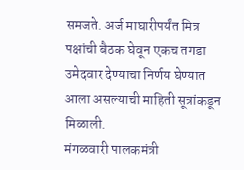समजते. अर्ज माघारीपर्यंत मित्र पक्षांची बैठक घेवून एकच तगडा उमेदवार देण्याचा निर्णय घेण्यात आला असल्याची माहिती सूत्रांकडून मिळाली.
मंगळवारी पालकमंत्री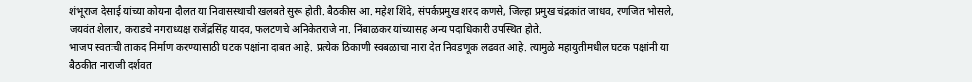शंभूराज देसाई यांच्या कोयना दौलत या निवासस्थाची खलबते सुरू होती. बैठकीस आ. महेश शिंदे, संपर्कप्रमुख शरद कणसे, जिल्हा प्रमुख चंद्रकांत जाधव, रणजित भोसले, जयवंत शेलार, कराडचे नगराध्यक्ष राजेंद्रसिंह यादव, फलटणचे अनिकेतराजे ना. निंबाळकर यांच्यासह अन्य पदाधिकारी उपस्थित होते.
भाजप स्वतःची ताकद निर्माण करण्यासाठी घटक पक्षांना दाबत आहे. प्रत्येक ठिकाणी स्वबळाचा नारा देत निवडणूक लढवत आहे. त्यामुळे महायुतीमधील घटक पक्षांनी या बैठकीत नाराजी दर्शवत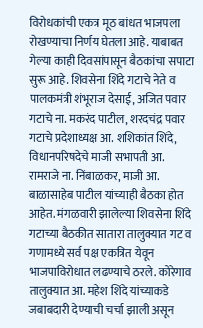विरोधकांची एकत्र मूठ बांधत भाजपला रोखण्याचा निर्णय घेतला आहे. याबाबत गेल्या काही दिवसांपासून बैठकांचा सपाटा सुरू आहे. शिवसेना शिंदे गटाचे नेते व पालकमंत्री शंभूराज देसाई, अजित पवार गटाचे ना. मकरंद पाटील, शरदचंद्र पवार गटाचे प्रदेशाध्यक्ष आ. शशिकांत शिंदे, विधानपरिषदेचे माजी सभापती आ. रामराजे ना. निंबाळकर, माजी आ. बाळासाहेब पाटील यांच्याही बैठका होत आहेत. मंगळवारी झालेल्या शिवसेना शिंदे गटाच्या बैठकीत सातारा तालुक्यात गट व गणामध्ये सर्व पक्ष एकत्रित येवून भाजपाविरोधात लढण्याचे ठरले. कोरेगाव तालुक्यात आ. महेश शिंदे यांच्याकडे जबाबदारी देण्याची चर्चा झाली असून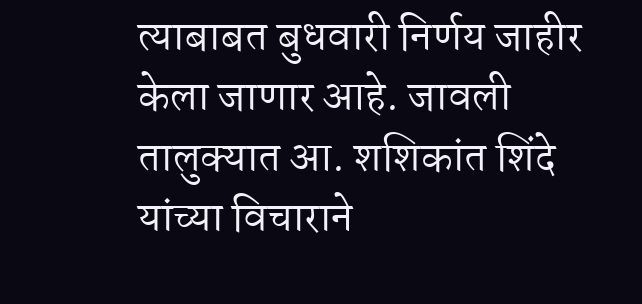त्याबाबत बुधवारी निर्णय जाहीर केला जाणार आहे. जावली तालुक्यात आ. शशिकांत शिंदे यांच्या विचाराने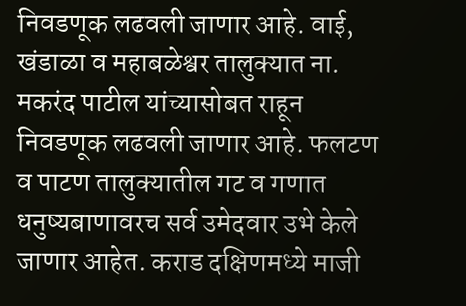निवडणूक लढवली जाणार आहे. वाई, खंडाळा व महाबळेश्वर तालुक्यात ना. मकरंद पाटील यांच्यासोबत राहून निवडणूक लढवली जाणार आहे. फलटण व पाटण तालुक्यातील गट व गणात धनुष्यबाणावरच सर्व उमेदवार उभे केले जाणार आहेत. कराड दक्षिणमध्ये माजी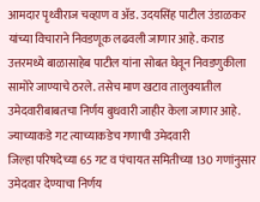आमदार पृथ्वीराज चव्हाण व ॲड. उदयसिंह पाटील उंडाळकर यांच्या विचाराने निवडणूक लढवली जाणार आहे. कराड उत्तरमध्ये बाळासाहेब पाटील यांना सोबत घेवून निवडणुकीला सामोरे जाण्याचे ठरले. तसेच माण खटाव तालुक्यातील उमेदवारीबाबतचा निर्णय बुधवारी जाहीर केला जाणार आहे.
ज्याच्याकडे गट त्याच्याकडेच गणाची उमेदवारी
जिल्हा परिषदेच्या 65 गट व पंचायत समितीच्या 130 गणांनुसार उमेदवार देण्याचा निर्णय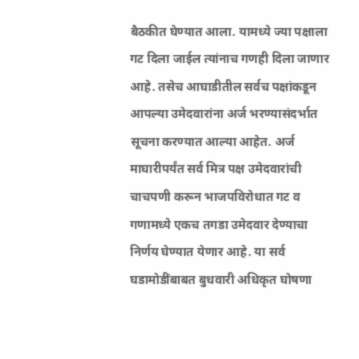बैठकीत घेण्यात आला. यामध्ये ज्या पक्षाला गट दिला जाईल त्यांनाच गणही दिला जाणार आहे. तसेच आघाडीतील सर्वच पक्षांकडून आपल्या उमेदवारांना अर्ज भरण्यासंदर्भात सूचना करण्यात आल्या आहेत. अर्ज माघारीपर्यंत सर्व मित्र पक्ष उमेदवारांची चाचपणी करून भाजपविरोधात गट व गणामध्ये एकच तगडा उमेदवार देण्याचा निर्णय घेण्यात येणार आहे. या सर्व घडामोडींबाबत बुधवारी अधिकृत घोषणा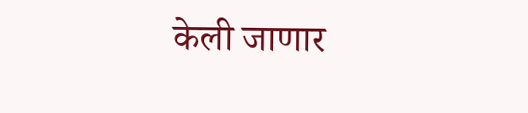केली जाणार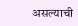असल्याची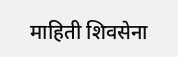माहिती शिवसेना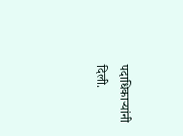पदाधिकाऱ्यांनी दिली.